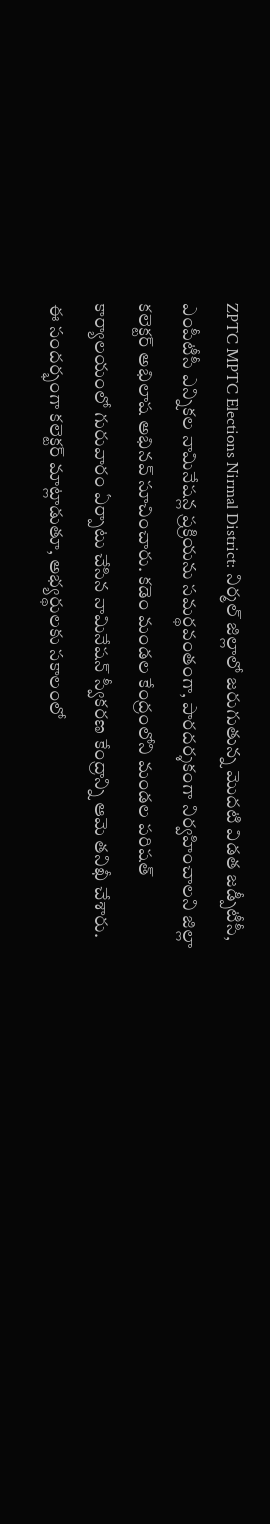ZPTC MPTC Elections Nirmal District: నిర్మల్ జిల్లాలో జరుగుతున్న మొదటి విడత జడ్పీటీసీ, ఎంపీటీసీ ఎన్నికల నామినేషన్ల ప్రక్రియను సమర్థవంతంగా, పారదర్శకంగా నిర్వహించాలని జిల్లా కలెక్టర్ అభిలాష అభినవ్ సూచించారు. కడెం మండల కేంద్రంలోని మండల పరిషత్ కార్యాలయంలో గురువారం ఏర్పాటు చేసిన నామినేషన్ స్వీకరణ కేంద్రాన్ని ఆమె తనిఖీ చేశారు. ఈ సందర్భంగా కలెక్టర్ మాట్లాడుతూ, అభ్యర్థులకు సకాలంలో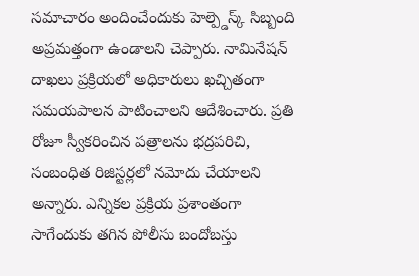సమాచారం అందించేందుకు హెల్ప్డెస్క్ సిబ్బంది అప్రమత్తంగా ఉండాలని చెప్పారు. నామినేషన్ దాఖలు ప్రక్రియలో అధికారులు ఖచ్చితంగా సమయపాలన పాటించాలని ఆదేశించారు. ప్రతి రోజూ స్వీకరించిన పత్రాలను భద్రపరిచి, సంబంధిత రిజిస్టర్లలో నమోదు చేయాలని అన్నారు. ఎన్నికల ప్రక్రియ ప్రశాంతంగా సాగేందుకు తగిన పోలీసు బందోబస్తు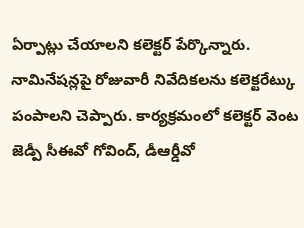ఏర్పాట్లు చేయాలని కలెక్టర్ పేర్కొన్నారు. నామినేషన్లపై రోజువారీ నివేదికలను కలెక్టరేట్కు పంపాలని చెప్పారు. కార్యక్రమంలో కలెక్టర్ వెంట జెడ్పీ సీఈవో గోవింద్, డీఆర్డీవో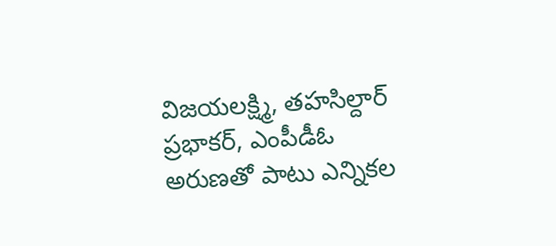విజయలక్ష్మి, తహసిల్దార్ ప్రభాకర్, ఎంపీడీఓ అరుణతో పాటు ఎన్నికల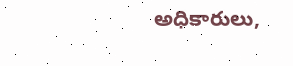అధికారులు,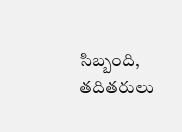సిబ్బంది, తదితరులు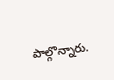పాల్గొన్నారు.